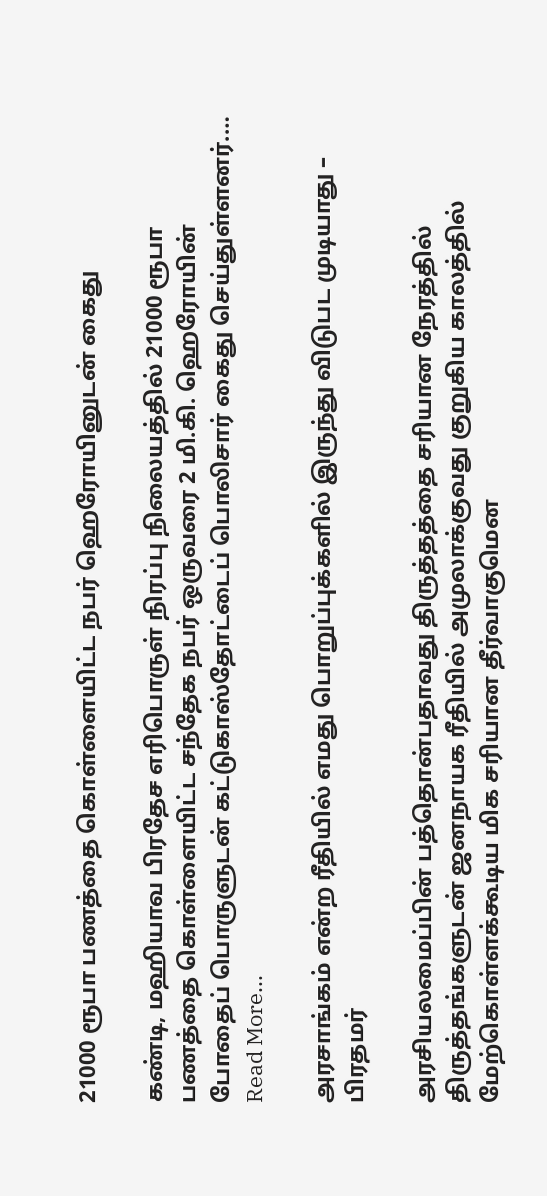21000 ரூபா பணத்தை கொள்ளையிட்ட நபர் ஹெரோயினுடன் கைது

கண்டி, மஹியாவ பிரதேச எரிபொருள் நிரப்பு நிலையத்தில் 21000 ரூபா பணத்தை கொள்ளையிட்ட சந்தேக நபர் ஒருவரை 2 மி.கி. ஹெரோயின் போதைப் பொருளுடன் கட்டுகாஸ்தோட்டைப் பொலிசார் கைது செய்துள்ளனர்.…
Read More...

அரசாங்கம் என்ற ரீதியில் எமது பொறுப்புக்களில் இருந்து விடுபட முடியாது – பிரதமர்

அரசியலமைப்பின் பத்தொன்பதாவது திருத்தத்தை சரியான நேரத்தில் திருத்தங்களுடன் ஜனநாயக ரீதியில் அமுலாக்குவது குறுகிய காலத்தில் மேற்கொள்ளக்கூடிய மிக சரியான தீர்வாகுமென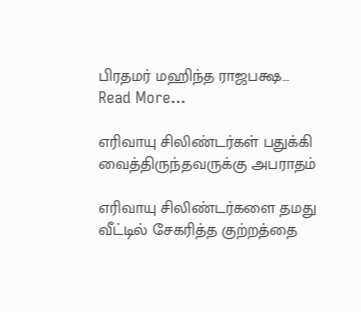பிரதமர் மஹிந்த ராஜபக்ஷ…
Read More...

எரிவாயு சிலிண்டர்கள் பதுக்கி வைத்திருந்தவருக்கு அபராதம்

எரிவாயு சிலிண்டர்களை தமது வீட்டில் சேகரித்த குற்றத்தை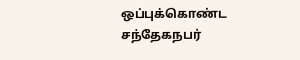ஒப்புக்கொண்ட சந்தேகநபர்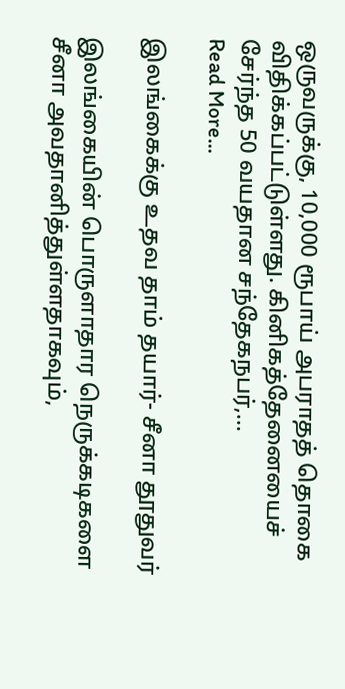ஒருவருக்கு, 10,000 ரூபாய் அபராதத் தொகை விதிக்கப்பட்டுள்ளது. கினிகத்தேனையைச் சேர்ந்த 50 வயதான சந்தேகநபர்,…
Read More...

இலங்கைக்கு உதவ தாம் தயார்- சீனா தூதுவர்

இலங்கையின் பொருளாதார நெருக்கடிகளை சீனா அவதானித்துள்ளதாகவும்,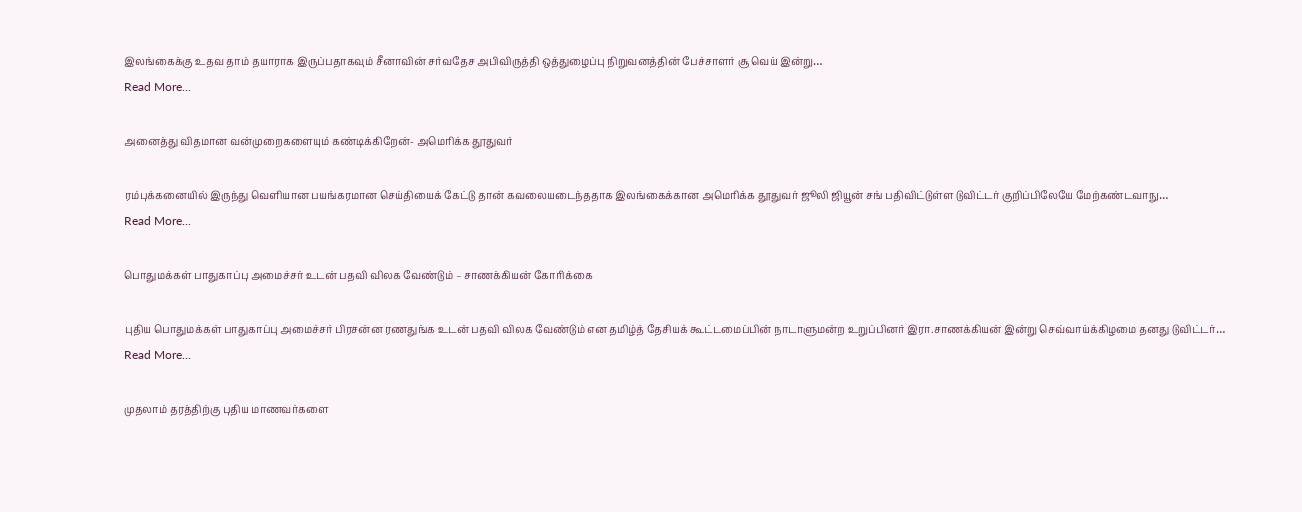இலங்கைக்கு உதவ தாம் தயாராக இருப்பதாகவும் சீனாவின் சர்வதேச அபிவிருத்தி ஒத்துழைப்பு நிறுவனத்தின் பேச்சாளர் சூ வெய் இன்று…
Read More...

அனைத்து விதமான வன்முறைகளையும் கண்டிக்கிறேன்- அமெரிக்க தூதுவர்

ரம்புக்கனையில் இருந்து வெளியான பயங்கரமான செய்தியைக் கேட்டு தான் கவலையடைந்ததாக இலங்கைக்கான அமெரிக்க தூதுவர் ஜூலி ஜியூன் சங் பதிவிட்டுள்ள டுவிட்டர் குறிப்பிலேயே மேற்கண்டவாநு…
Read More...

பொதுமக்கள் பாதுகாப்பு அமைச்சர் உடன் பதவி விலக வேண்டும் – சாணக்கியன் கோரிக்கை

புதிய பொதுமக்கள் பாதுகாப்பு அமைச்சர் பிரசன்ன ரணதுங்க உடன் பதவி விலக வேண்டும் என தமிழ்த் தேசியக் கூட்டமைப்பின் நாடாளுமன்ற உறுப்பினர் இரா.சாணக்கியன் இன்று செவ்வாய்க்கிழமை தனது டுவிட்டர்…
Read More...

முதலாம் தரத்திற்கு புதிய மாணவர்களை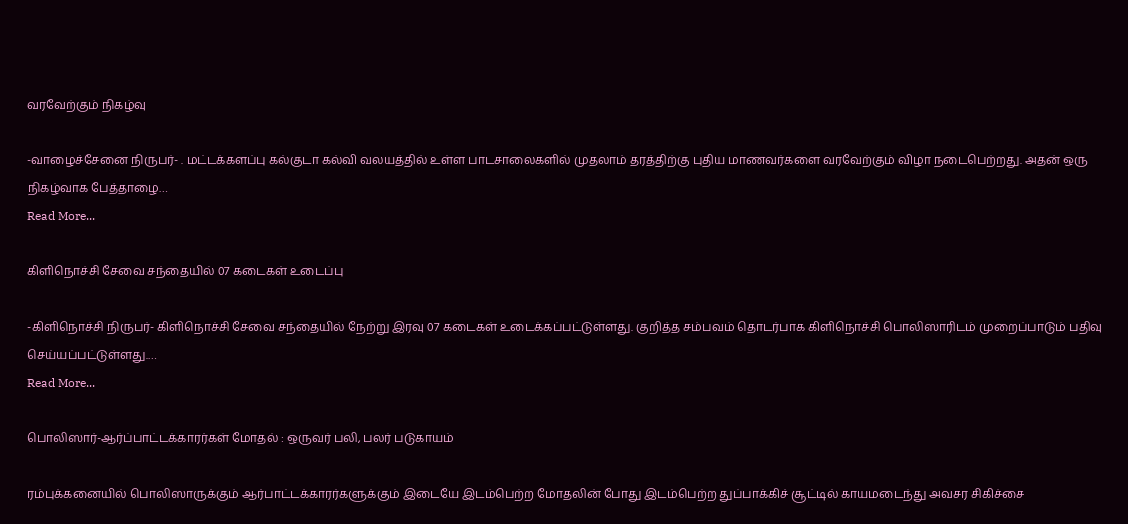வரவேற்கும் நிகழ்வு

-வாழைச்சேனை நிருபர்- . மட்டக்களப்பு கல்குடா கல்வி வலயத்தில் உள்ள பாடசாலைகளில் முதலாம் தரத்திற்கு புதிய மாணவர்களை வரவேற்கும் விழா நடைபெற்றது. அதன் ஒரு நிகழ்வாக பேத்தாழை…
Read More...

கிளிநொச்சி சேவை சந்தையில் 07 கடைகள் உடைப்பு

-கிளிநொச்சி நிருபர்- கிளிநொச்சி சேவை சந்தையில் நேற்று இரவு 07 கடைகள் உடைக்கப்பட்டுள்ளது. குறித்த சம்பவம் தொடர்பாக கிளிநொச்சி பொலிஸாரிடம் முறைப்பாடும் பதிவு செய்யப்பட்டுள்ளது.…
Read More...

பொலிஸார்-ஆர்ப்பாட்டக்காரர்கள் மோதல் : ஒருவர் பலி, பலர் படுகாயம்

ரம்புக்கனையில் பொலிஸாருக்கும் ஆர்பாட்டக்காரர்களுக்கும் இடையே இடம்பெற்ற மோதலின் போது இடம்பெற்ற துப்பாக்கிச் சூட்டில் காயமடைந்து அவசர சிகிச்சை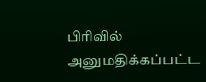பிரிவில் அனுமதிக்கப்பட்ட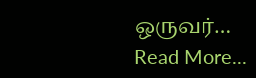ஒருவர்…
Read More...